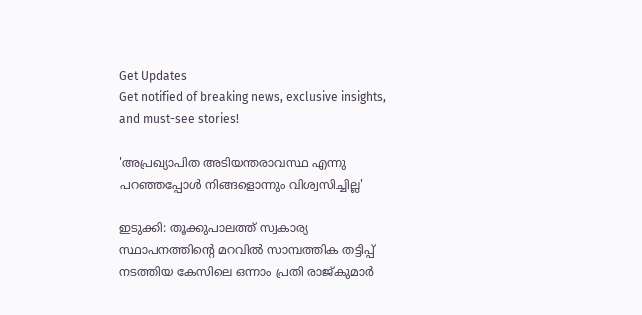Get Updates
Get notified of breaking news, exclusive insights, and must-see stories!

'അപ്രഖ്യാപിത അടിയന്തരാവസ്ഥ എന്നു പറഞ്ഞപ്പോൾ നിങ്ങളൊന്നും വിശ്വസിച്ചില്ല'

ഇടുക്കി: തൂക്കുപാലത്ത് സ്വകാര്യ സ്ഥാപനത്തിന്‍റെ മറവില്‍ സാമ്പത്തിക തട്ടിപ്പ് നടത്തിയ കേസിലെ ഒന്നാം പ്രതി രാജ്കുമാര്‍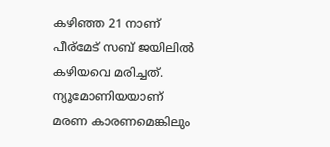കഴിഞ്ഞ 21 നാണ് പീര്മേട് സബ് ജയിലില്‍ കഴിയവെ മരിച്ചത്. ന്യൂമോണിയയാണ് മരണ കാരണമെങ്കിലും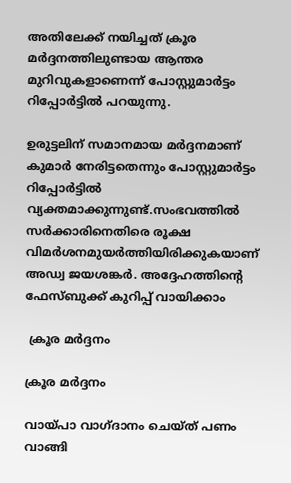അതിലേക്ക് നയിച്ചത് ക്രൂര മര്‍ദ്ദനത്തിലുണ്ടായ ആന്തര മുറിവുകളാണെന്ന് പോസ്റ്റുമാര്‍ട്ടം റിപ്പോര്‍ട്ടില്‍ പറയുന്നു.

ഉരുട്ടലിന് സമാനമായ മര്‍ദ്ദനമാണ് കുമാര്‍ നേരിട്ടതെന്നും പോസ്റ്റുമാര്‍ട്ടം റിപ്പോര്‍ട്ടില്‍ വ്യക്തമാക്കുന്നുണ്ട്.സംഭവത്തില്‍ സര്‍ക്കാരിനെതിരെ രൂക്ഷ വിമര്‍ശനമുയര്‍ത്തിയിരിക്കുകയാണ് അഡ്വ ജയശങ്കര്‍. അദ്ദേഹത്തിന്‍റെ ഫേസ്ബുക്ക് കുറിപ്പ് വായിക്കാം

 ക്രൂര മര്‍ദ്ദനം

ക്രൂര മര്‍ദ്ദനം

വായ്പാ വാഗ്ദാനം ചെയ്ത് പണം വാങ്ങി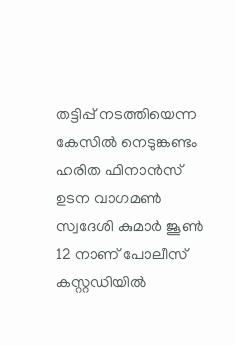തട്ടിപ്പ് നടത്തിയെന്ന കേസില്‍ നെടുങ്കണ്ടം ഹരിത ഫിനാന്‍സ് ഉടന വാഗമണ്‍ സ്വദേശി കുമാര്‍ ജൂണ്‍ 12 നാണ് പോലീസ് കസ്റ്റഡിയില്‍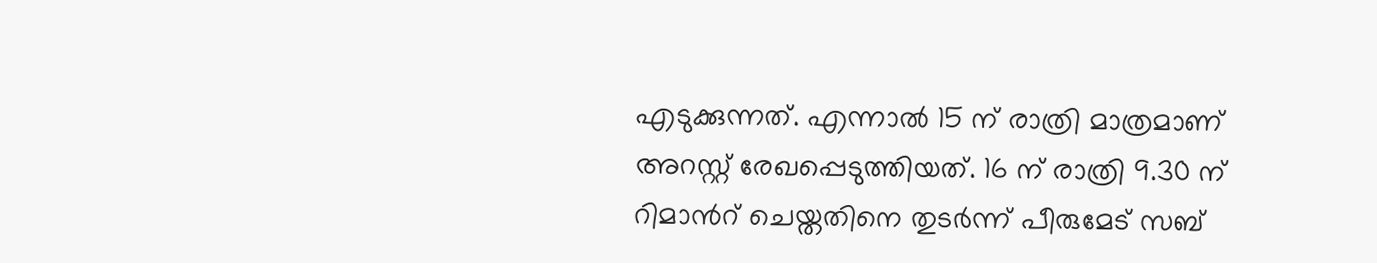എടുക്കുന്നത്. എന്നാല്‍ 15 ന് രാത്രി മാത്രമാണ് അറസ്റ്റ് രേഖപ്പെടുത്തിയത്. 16 ന് രാത്രി 9.30 ന് റിമാന്‍റ് ചെയ്തതിനെ തുടര്‍ന്ന് പീരുമേട് സബ്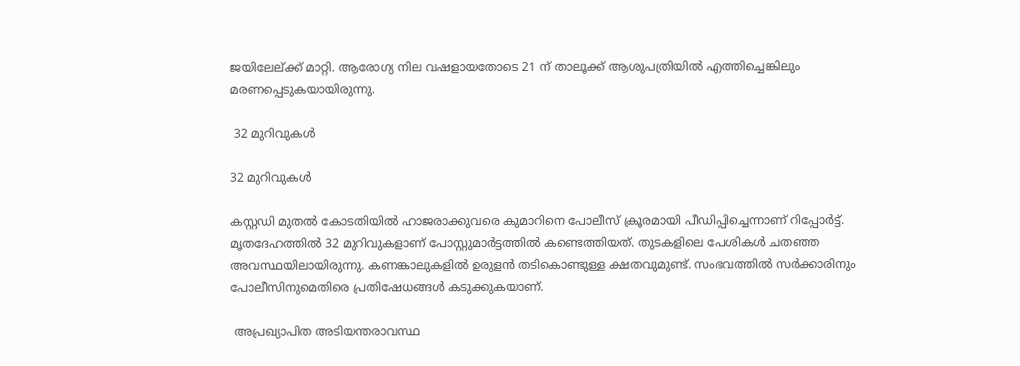ജയിലേല്ക്ക് മാറ്റി. ആരോഗ്യ നില വഷളായതോടെ 21 ന് താലൂക്ക് ആശുപത്രിയില്‍ എത്തിച്ചെങ്കിലും മരണപ്പെടുകയായിരുന്നു.

 32 മുറിവുകള്‍

32 മുറിവുകള്‍

കസ്റ്റഡി മുതല്‍ കോടതിയില്‍ ഹാജരാക്കുവരെ കുമാറിനെ പോലീസ് ക്രൂരമായി പീഡിപ്പിച്ചെന്നാണ് റിപ്പോര്‍ട്ട്. മൃതദേഹത്തില്‍ 32 മുറിവുകളാണ് പോസ്റ്റുമാര്‍ട്ടത്തില്‍ കണ്ടെത്തിയത്. തുടകളിലെ പേശികള്‍ ചതഞ്ഞ അവസ്ഥയിലായിരുന്നു. കണങ്കാലുകളില്‍ ഉരുളന്‍ തടികൊണ്ടുള്ള ക്ഷതവുമുണ്ട്. സംഭവത്തില്‍ സര്‍ക്കാരിനും പോലീസിനുമെതിരെ പ്രതിഷേധങ്ങള്‍ കടുക്കുകയാണ്.

 അപ്രഖ്യാപിത അടിയന്തരാവസ്ഥ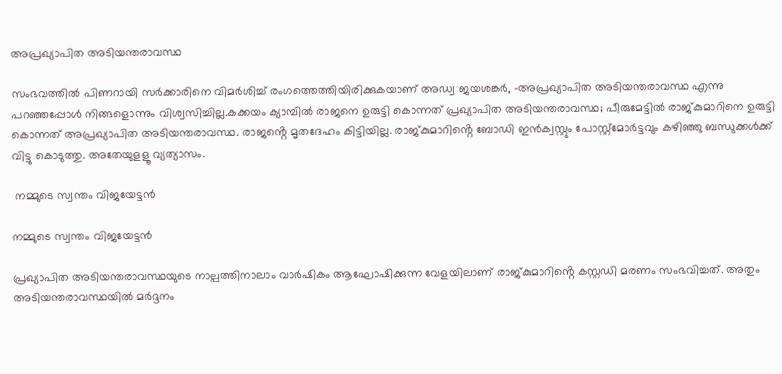അപ്രഖ്യാപിത അടിയന്തരാവസ്ഥ

സംഭവത്തില്‍ പിണറായി സര്‍ക്കാരിനെ വിമര്‍ശിച്ച് രംഗത്തെത്തിയിരിക്കുകയാണ് അഡ്വ ജയശങ്കര്‍, -അപ്രഖ്യാപിത അടിയന്തരാവസ്ഥ എന്നു പറഞ്ഞപ്പോൾ നിങ്ങളൊന്നും വിശ്വസിച്ചില്ല.കക്കയം ക്യാമ്പിൽ രാജനെ ഉരുട്ടി കൊന്നത് പ്രഖ്യാപിത അടിയന്തരാവസ്ഥ; പീരുമേട്ടിൽ രാജ്കുമാറിനെ ഉരുട്ടി കൊന്നത് അപ്രഖ്യാപിത അടിയന്തരാവസ്ഥ. രാജൻ്റെ മൃതദേഹം കിട്ടിയില്ല. രാജ്കുമാറിൻ്റെ ബോഡി ഇൻക്വസ്റ്റും പോസ്റ്റ്മോർട്ടവും കഴിഞ്ഞു ബന്ധുക്കൾക്ക് വിട്ടു കൊടുത്തു. അതേയുളളൂ വ്യത്യാസം.

 നമ്മുടെ സ്വന്തം വിജയേട്ടന്‍

നമ്മുടെ സ്വന്തം വിജയേട്ടന്‍

പ്രഖ്യാപിത അടിയന്തരാവസ്ഥയുടെ നാല്പത്തിനാലാം വാർഷികം ആഘോഷിക്കുന്ന വേളയിലാണ് രാജ്കുമാറിൻ്റെ കസ്റ്റഡി മരണം സംഭവിച്ചത്. അതും അടിയന്തരാവസ്ഥയിൽ മർദ്ദനം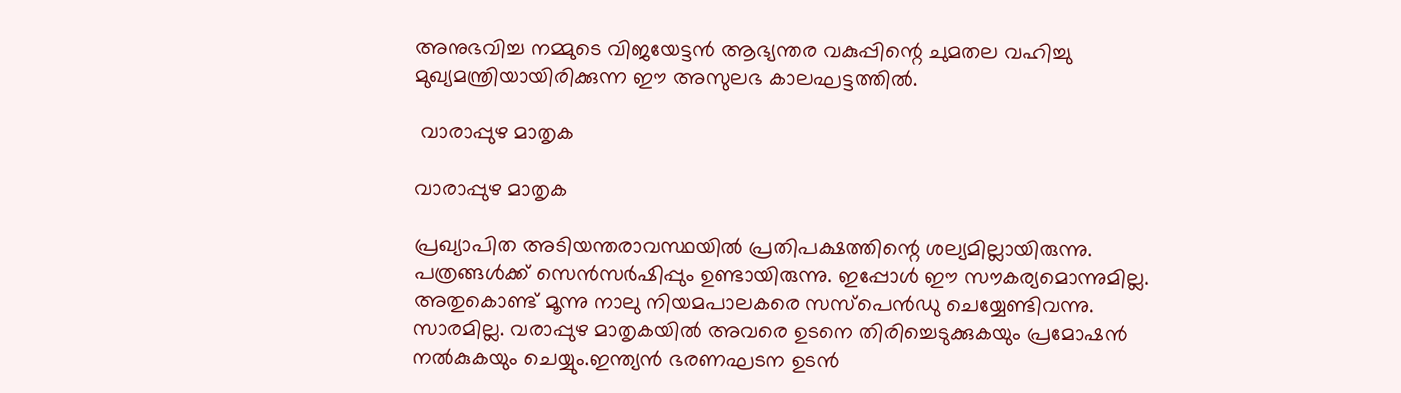അനുഭവിച്ച നമ്മുടെ വിജയേട്ടൻ ആഭ്യന്തര വകുപ്പിന്റെ ചുമതല വഹിച്ചു മുഖ്യമന്ത്രിയായിരിക്കുന്ന ഈ അസുലഭ കാലഘട്ടത്തിൽ.

 വാരാപ്പുഴ മാതൃക

വാരാപ്പുഴ മാതൃക

പ്രഖ്യാപിത അടിയന്തരാവസ്ഥയിൽ പ്രതിപക്ഷത്തിന്റെ ശല്യമില്ലായിരുന്നു. പത്രങ്ങൾക്ക് സെൻസർഷിപ്പും ഉണ്ടായിരുന്നു. ഇപ്പോൾ ഈ സൗകര്യമൊന്നുമില്ല. അതുകൊണ്ട് മൂന്നു നാലു നിയമപാലകരെ സസ്പെൻഡു ചെയ്യേണ്ടിവന്നു. സാരമില്ല. വരാപ്പുഴ മാതൃകയിൽ അവരെ ഉടനെ തിരിച്ചെടുക്കുകയും പ്രമോഷൻ നൽകുകയും ചെയ്യും.ഇന്ത്യൻ ഭരണഘടന ഉടൻ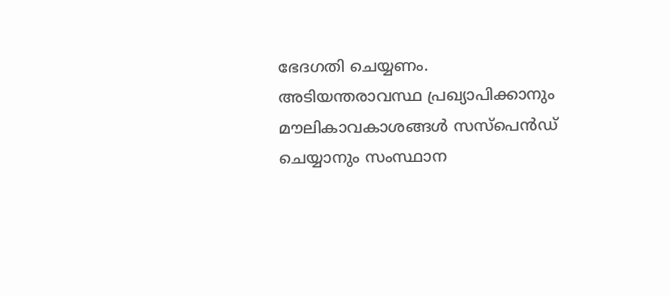ഭേദഗതി ചെയ്യണം. അടിയന്തരാവസ്ഥ പ്രഖ്യാപിക്കാനും മൗലികാവകാശങ്ങൾ സസ്പെൻഡ് ചെയ്യാനും സംസ്ഥാന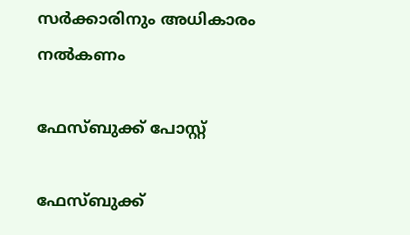സർക്കാരിനും അധികാരം നൽകണം

ഫേസ്ബുക്ക് പോസ്റ്റ്

ഫേസ്ബുക്ക്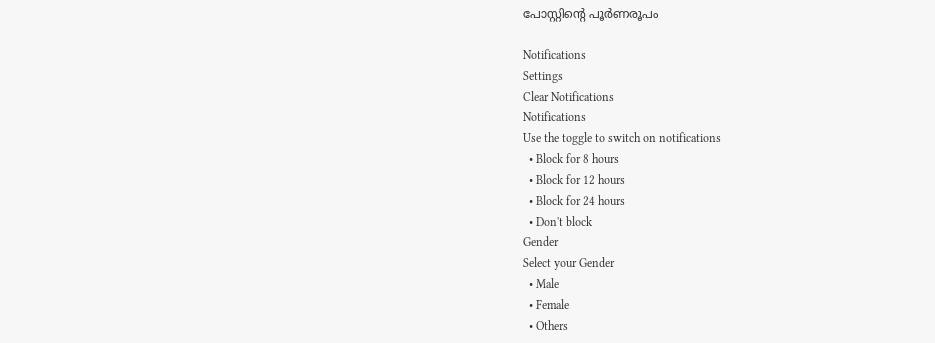പോസ്റ്റിന്‍റെ പൂര്‍ണരൂപം

Notifications
Settings
Clear Notifications
Notifications
Use the toggle to switch on notifications
  • Block for 8 hours
  • Block for 12 hours
  • Block for 24 hours
  • Don't block
Gender
Select your Gender
  • Male
  • Female
  • Others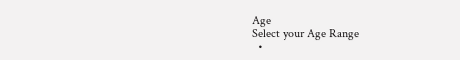Age
Select your Age Range
  •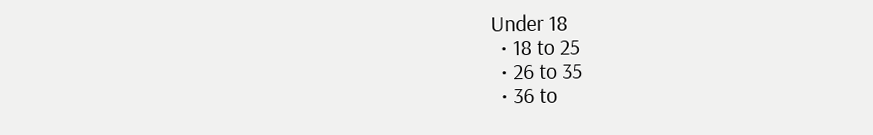Under 18
  • 18 to 25
  • 26 to 35
  • 36 to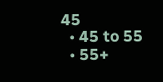45
  • 45 to 55
  • 55+